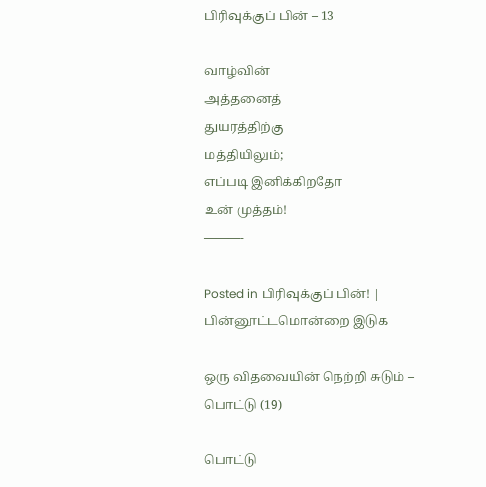பிரிவுக்குப் பின் – 13

வாழ்வின்
அத்தனைத்
துயரத்திற்கு
மத்தியிலும்;
எப்படி இனிக்கிறதோ
உன் முத்தம்!
———-

Posted in பிரிவுக்குப் பின்! | பின்னூட்டமொன்றை இடுக

ஒரு விதவையின் நெற்றி சுடும் – பொட்டு (19)

பொட்டு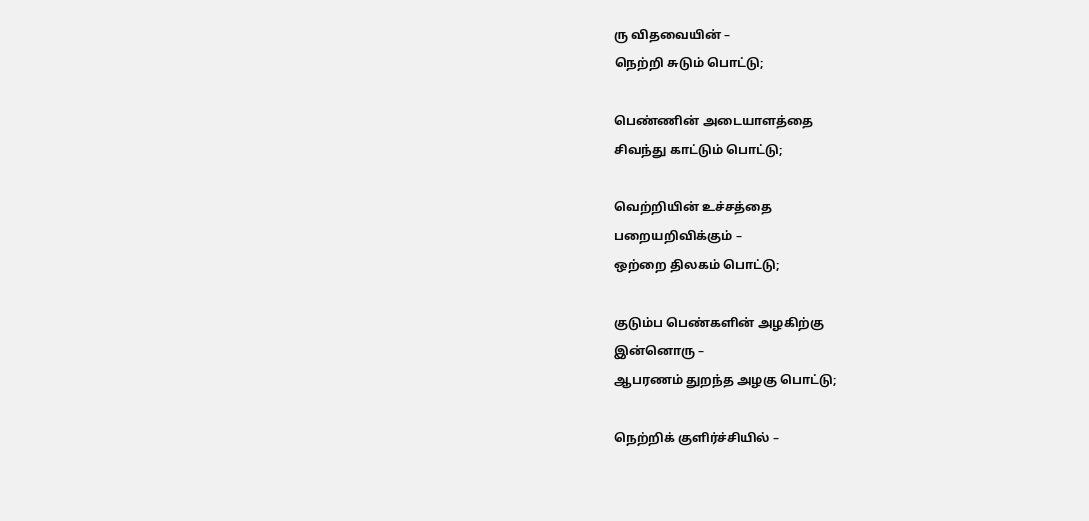ரு விதவையின் –
நெற்றி சுடும் பொட்டு;

பெண்ணின் அடையாளத்தை
சிவந்து காட்டும் பொட்டு;

வெற்றியின் உச்சத்தை
பறையறிவிக்கும் –
ஒற்றை திலகம் பொட்டு;

குடும்ப பெண்களின் அழகிற்கு
இன்னொரு –
ஆபரணம் துறந்த அழகு பொட்டு;

நெற்றிக் குளிர்ச்சியில் –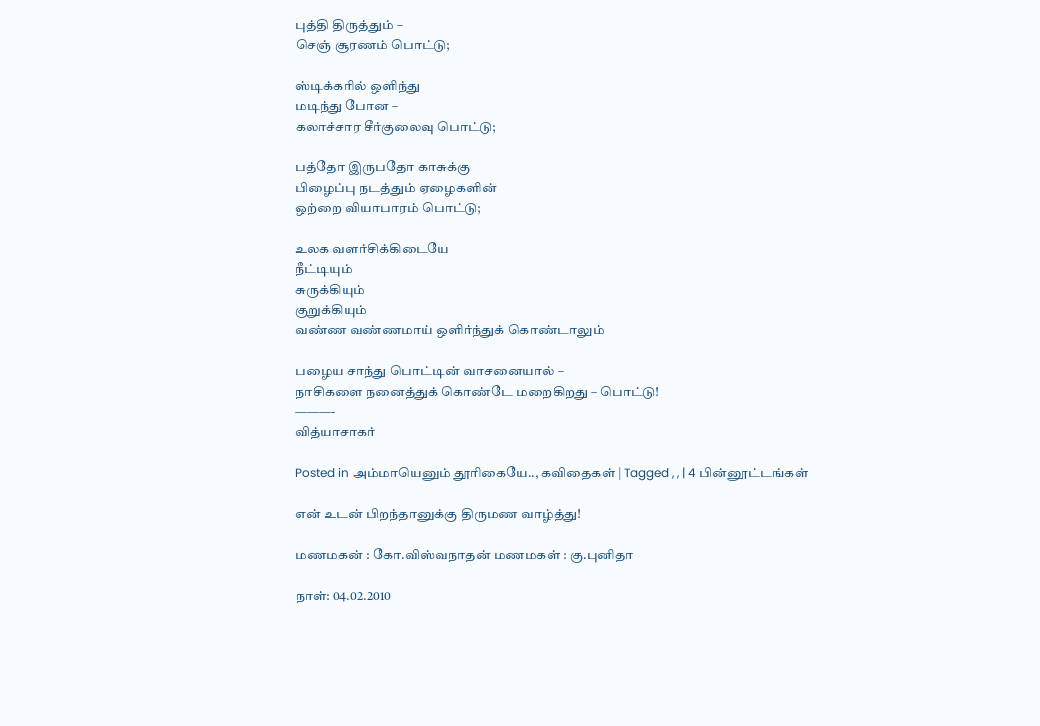புத்தி திருத்தும் –
செஞ் சூரணம் பொட்டு;

ஸ்டிக்கரில் ஒளிந்து
மடிந்து போன –
கலாச்சார சீர்குலைவு பொட்டு;

பத்தோ இருபதோ காசுக்கு
பிழைப்பு நடத்தும் ஏழைகளின்
ஒற்றை வியாபாரம் பொட்டு;

உலக வளர்சிக்கிடையே
நீட்டியும்
சுருக்கியும்
குறுக்கியும்
வண்ண வண்ணமாய் ஒளிர்ந்துக் கொண்டாலும்

பழைய சாந்து பொட்டின் வாசனையால் –
நாசிகளை நனைத்துக் கொண்டே மறைகிறது – பொட்டு!
———-
வித்யாசாகர்

Posted in அம்மாயெனும் தூரிகையே.., கவிதைகள் | Tagged , , | 4 பின்னூட்டங்கள்

என் உடன் பிறந்தானுக்கு திருமண வாழ்த்து!

மணமகன் : கோ.விஸ்வநாதன் மணமகள் : கு.புனிதா

நாள்: 04.02.2010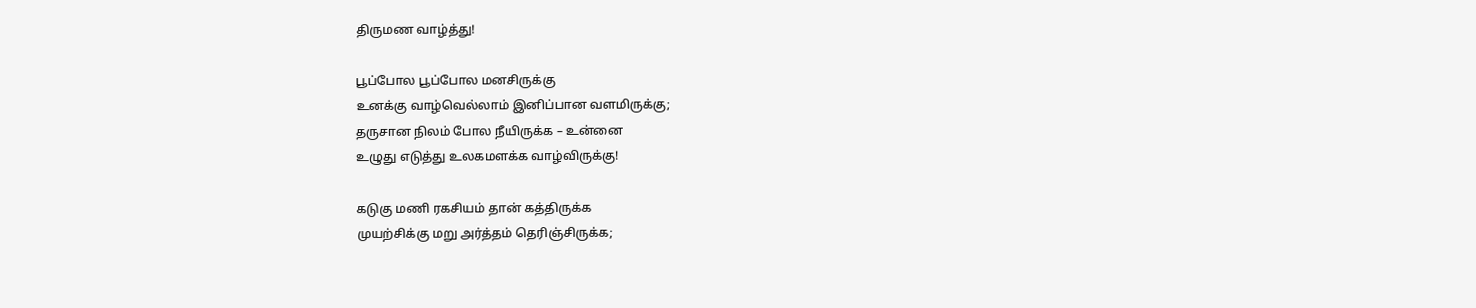திருமண வாழ்த்து!

பூப்போல பூப்போல மனசிருக்கு
உனக்கு வாழ்வெல்லாம் இனிப்பான வளமிருக்கு;
தருசான நிலம் போல நீயிருக்க – உன்னை
உழுது எடுத்து உலகமளக்க வாழ்விருக்கு!

கடுகு மணி ரகசியம் தான் கத்திருக்க
முயற்சிக்கு மறு அர்த்தம் தெரிஞ்சிருக்க;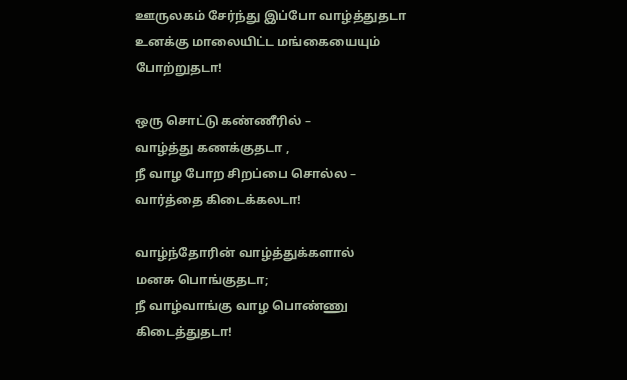ஊருலகம் சேர்ந்து இப்போ வாழ்த்துதடா
உனக்கு மாலையிட்ட மங்கையையும் போற்றுதடா!

ஒரு சொட்டு கண்ணீரில் –
வாழ்த்து கணக்குதடா ,
நீ வாழ போற சிறப்பை சொல்ல –
வார்த்தை கிடைக்கலடா!

வாழ்ந்தோரின் வாழ்த்துக்களால்
மனசு பொங்குதடா;
நீ வாழ்வாங்கு வாழ பொண்ணு
கிடைத்துதடா!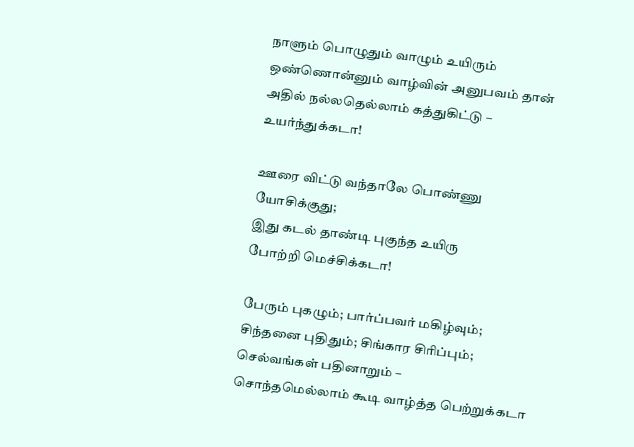நாளும் பொழுதும் வாழும் உயிரும்
ஒண்ணொன்னும் வாழ்வின் அனுபவம் தான்
அதில் நல்லதெல்லாம் கத்துகிட்டு –
உயர்ந்துக்கடா!

ஊரை விட்டு வந்தாலே பொண்ணு
யோசிக்குது;
இது கடல் தாண்டி புகுந்த உயிரு
போற்றி மெச்சிக்கடா!

பேரும் புகழும்; பார்ப்பவர் மகிழ்வும்;
சிந்தனை புதிதும்; சிங்கார சிரிப்பும்;
செல்வங்கள் பதினாறும் –
சொந்தமெல்லாம் கூடி வாழ்த்த பெற்றுக்கடா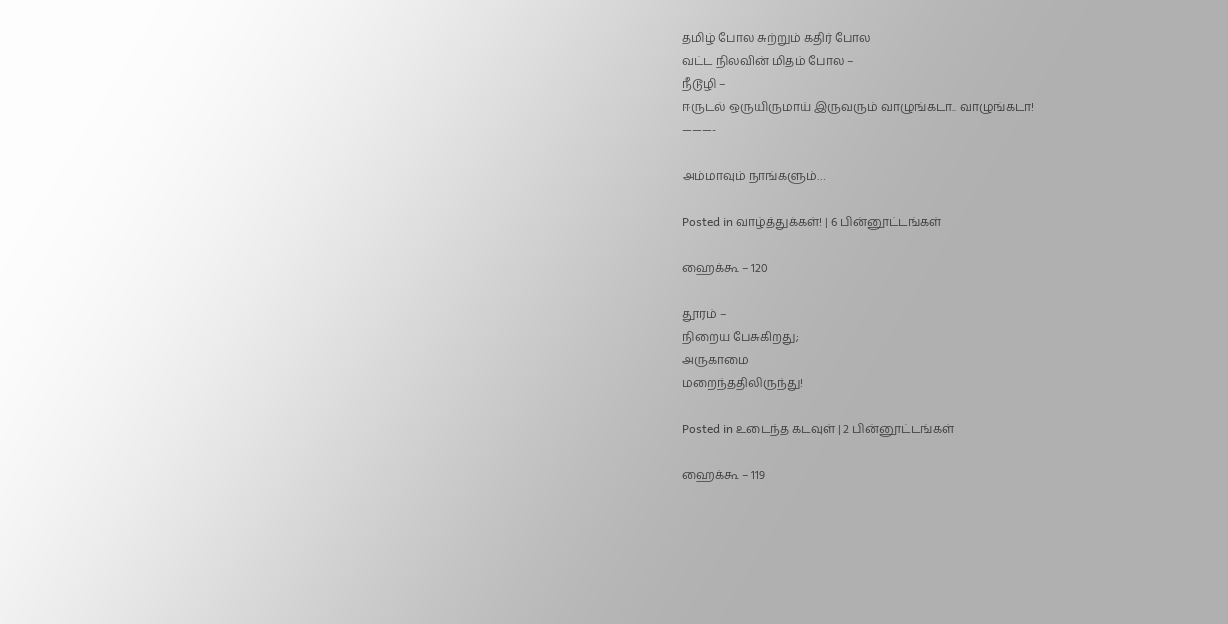தமிழ் போல சுற்றும் கதிர் போல
வட்ட நிலவின் மிதம் போல –
நீடூழி –
ஈருடல் ஒருயிருமாய் இருவரும் வாழுங்கடா.. வாழுங்கடா!
———-

அம்மாவும் நாங்களும்…

Posted in வாழ்த்துக்கள்! | 6 பின்னூட்டங்கள்

ஹைக்கூ – 120

தூரம் –
நிறைய பேசுகிறது;
அருகாமை
மறைந்ததிலிருந்து!

Posted in உடைந்த கடவுள் | 2 பின்னூட்டங்கள்

ஹைக்கூ – 119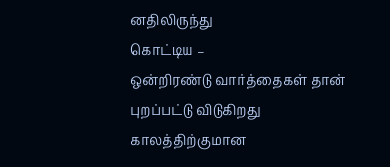னதிலிருந்து
கொட்டிய –
ஒன்றிரண்டு வார்த்தைகள் தான்
புறப்பட்டு விடுகிறது
காலத்திற்குமான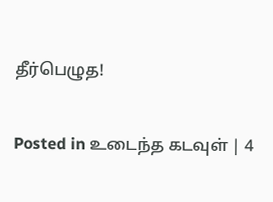தீர்பெழுத!

Posted in உடைந்த கடவுள் | 4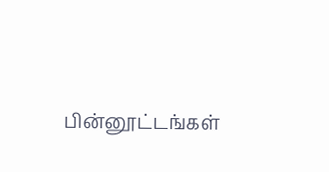பின்னூட்டங்கள்